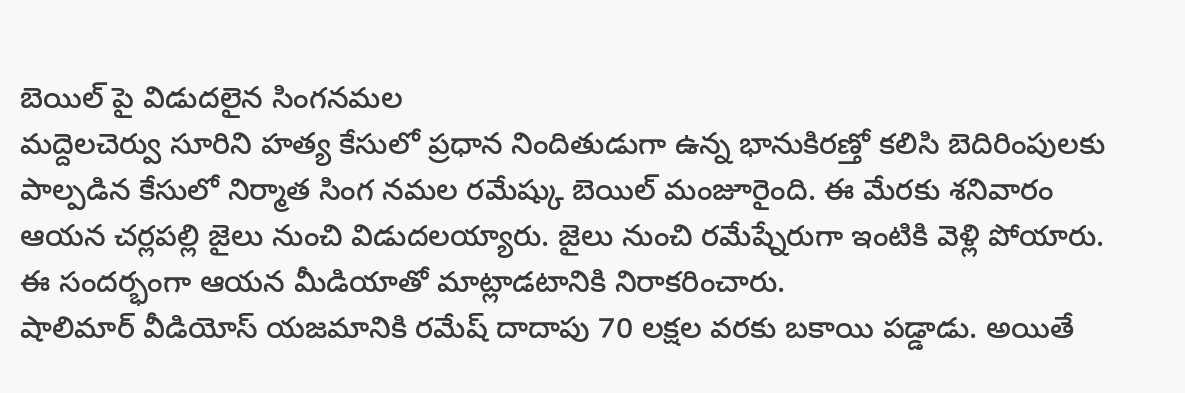బెయిల్ పై విడుదలైన సింగనమల
మద్దెలచెర్వు సూరిని హత్య కేసులో ప్రధాన నిందితుడుగా ఉన్న భానుకిరణ్తో కలిసి బెదిరింపులకు పాల్పడిన కేసులో నిర్మాత సింగ నమల రమేష్కు బెయిల్ మంజూరైంది. ఈ మేరకు శనివారం ఆయన చర్లపల్లి జైలు నుంచి విడుదలయ్యారు. జైలు నుంచి రమేష్నేరుగా ఇంటికి వెళ్లి పోయారు. ఈ సందర్భంగా ఆయన మీడియాతో మాట్లాడటానికి నిరాకరించారు.
షాలిమార్ వీడియోస్ యజమానికి రమేష్ దాదాపు 70 లక్షల వరకు బకాయి పడ్డాడు. అయితే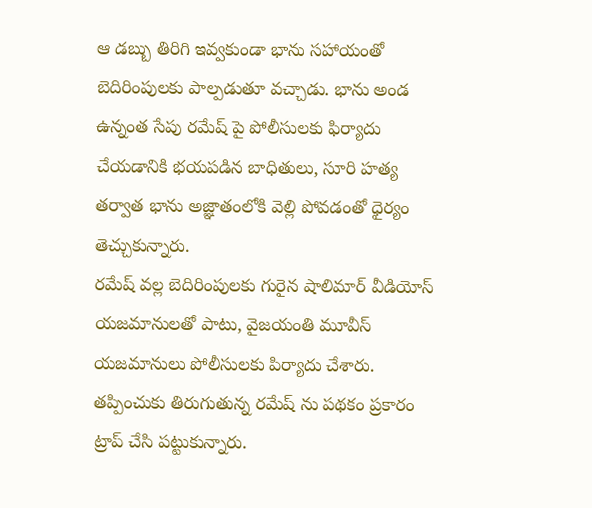ఆ డబ్బు తిరిగి ఇవ్వకుండా భాను సహాయంతో బెదిరింపులకు పాల్పడుతూ వచ్చాడు. భాను అండ ఉన్నంత సేపు రమేష్ పై పోలీసులకు ఫిర్యాదు చేయడానికి భయపడిన బాధితులు, సూరి హత్య తర్వాత భాను అజ్ఞాతంలోకి వెల్లి పోవడంతో ధైర్యం తెచ్చుకున్నారు.
రమేష్ వల్ల బెదిరింపులకు గురైన షాలిమార్ వీడియోస్ యజమానులతో పాటు, వైజయంతి మూవీస్ యజమానులు పోలీసులకు పిర్యాదు చేశారు. తప్పించుకు తిరుగుతున్న రమేష్ ను పథకం ప్రకారం ట్రాప్ చేసి పట్టుకున్నారు.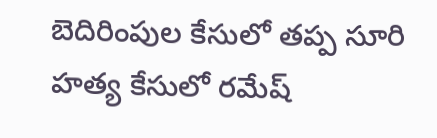బెదిరింపుల కేసులో తప్ప సూరి హత్య కేసులో రమేష్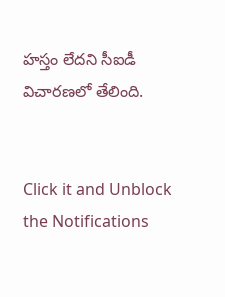హస్తం లేదని సీఐడీ విచారణలో తేలింది.


Click it and Unblock the Notifications